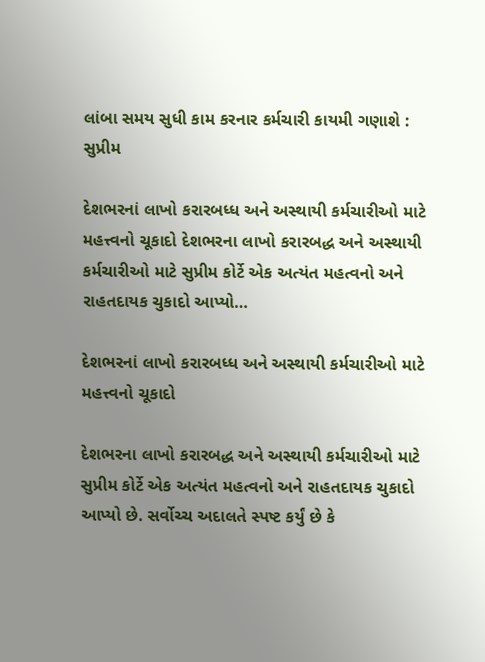લાંબા સમય સુધી કામ કરનાર કર્મચારી કાયમી ગણાશે : સુપ્રીમ

દેશભરનાં લાખો કરારબધ્ધ અને અસ્થાયી કર્મચારીઓ માટે મહત્ત્વનો ચૂકાદો દેશભરના લાખો કરારબદ્ધ અને અસ્થાયી કર્મચારીઓ માટે સુપ્રીમ કોર્ટે એક અત્યંત મહત્વનો અને રાહતદાયક ચુકાદો આપ્યો…

દેશભરનાં લાખો કરારબધ્ધ અને અસ્થાયી કર્મચારીઓ માટે મહત્ત્વનો ચૂકાદો

દેશભરના લાખો કરારબદ્ધ અને અસ્થાયી કર્મચારીઓ માટે સુપ્રીમ કોર્ટે એક અત્યંત મહત્વનો અને રાહતદાયક ચુકાદો આપ્યો છે. સર્વોચ્ચ અદાલતે સ્પષ્ટ કર્યું છે કે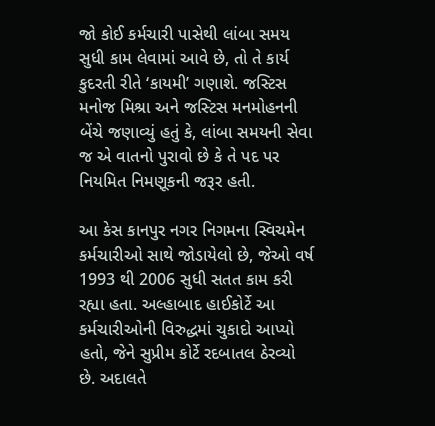જો કોઈ કર્મચારી પાસેથી લાંબા સમય સુધી કામ લેવામાં આવે છે, તો તે કાર્ય કુદરતી રીતે ‘કાયમી’ ગણાશે. જસ્ટિસ મનોજ મિશ્રા અને જસ્ટિસ મનમોહનની બેંચે જણાવ્યું હતું કે, લાંબા સમયની સેવા જ એ વાતનો પુરાવો છે કે તે પદ પર નિયમિત નિમણૂકની જરૂર હતી.

આ કેસ કાનપુર નગર નિગમના સ્વિચમેન કર્મચારીઓ સાથે જોડાયેલો છે, જેઓ વર્ષ 1993 થી 2006 સુધી સતત કામ કરી રહ્યા હતા. અલ્હાબાદ હાઈકોર્ટે આ કર્મચારીઓની વિરુદ્ધમાં ચુકાદો આપ્યો હતો, જેને સુપ્રીમ કોર્ટે રદબાતલ ઠેરવ્યો છે. અદાલતે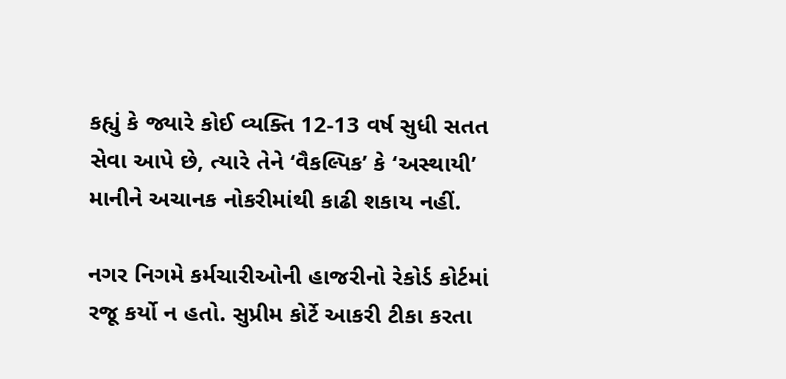કહ્યું કે જ્યારે કોઈ વ્યક્તિ 12-13 વર્ષ સુધી સતત સેવા આપે છે, ત્યારે તેને ‘વૈકલ્પિક’ કે ‘અસ્થાયી’ માનીને અચાનક નોકરીમાંથી કાઢી શકાય નહીં.

નગર નિગમે કર્મચારીઓની હાજરીનો રેકોર્ડ કોર્ટમાં રજૂ કર્યો ન હતો. સુપ્રીમ કોર્ટે આકરી ટીકા કરતા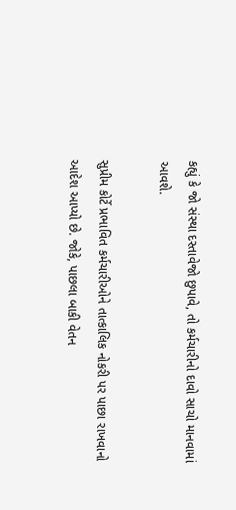કહ્યું કે જો સંસ્થા દસ્તાવેજો છુપાવે, તો કર્મચારીનો દાવો સાચો માનવામાં આવશે.

સુપ્રીમ કોર્ટે પ્રભાવિત કર્મચારીઓને તાત્કાલિક નોકરી પર પાછા રાખવાનો આદેશ આપ્યો છે. જોકે, પાછલા બાકી વેતન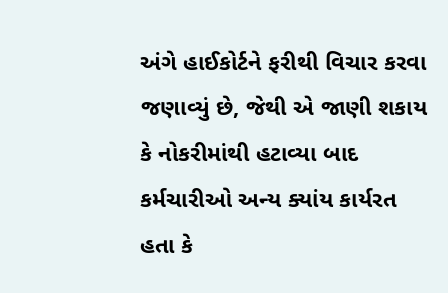અંગે હાઈકોર્ટને ફરીથી વિચાર કરવા જણાવ્યું છે, જેથી એ જાણી શકાય કે નોકરીમાંથી હટાવ્યા બાદ કર્મચારીઓ અન્ય ક્યાંય કાર્યરત હતા કે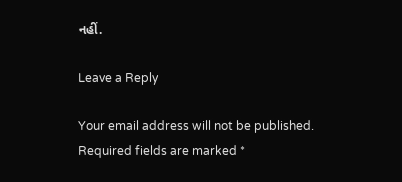નહીં.

Leave a Reply

Your email address will not be published. Required fields are marked *